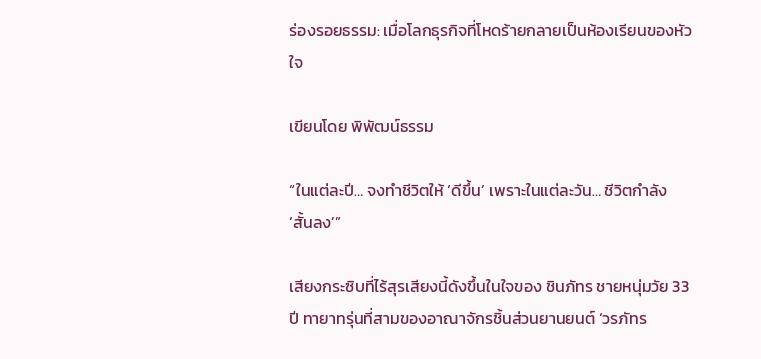ร่องรอยธรรม: เมื่อโลกธุรกิจที่โหดร้ายกลายเป็นห้องเรียนของหัวใจ

เขียนโดย พิพัฒน์ธรรม

“ในแต่ละปี… จงทำชีวิตให้ ‘ดีขึ้น’ เพราะในแต่ละวัน… ชีวิตกำลัง ‘สั้นลง’”

เสียงกระซิบที่ไร้สุรเสียงนี้ดังขึ้นในใจของ ชินภัทร ชายหนุ่มวัย 33 ปี ทายาทรุ่นที่สามของอาณาจักรชิ้นส่วนยานยนต์ ‘วรภัทร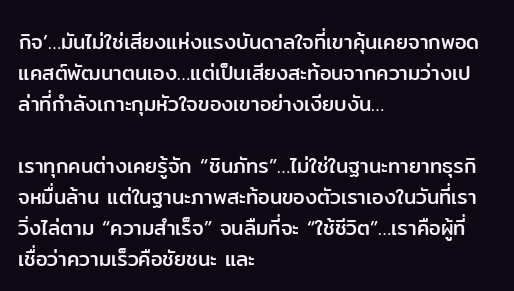กิจ’…มันไม่ใช่เสียงแห่งแรงบันดาลใจที่เขาคุ้นเคยจากพอดแคสต์พัฒนาตนเอง…แต่เป็นเสียงสะท้อนจากความว่างเปล่าที่กำลังเกาะกุมหัวใจของเขาอย่างเงียบงัน…

เราทุกคนต่างเคยรู้จัก “ชินภัทร”…ไม่ใช่ในฐานะทายาทธุรกิจหมื่นล้าน แต่ในฐานะภาพสะท้อนของตัวเราเองในวันที่เราวิ่งไล่ตาม “ความสำเร็จ” จนลืมที่จะ “ใช้ชีวิต”…เราคือผู้ที่เชื่อว่าความเร็วคือชัยชนะ และ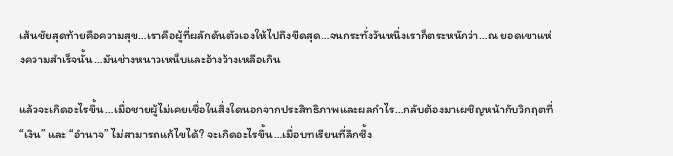เส้นชัยสุดท้ายคือความสุข…เราคือผู้ที่ผลักดันตัวเองให้ไปถึงขีดสุด…จนกระทั่งวันหนึ่งเราก็ตระหนักว่า…ณ ยอดเขาแห่งความสำเร็จนั้น…มันช่างหนาวเหน็บและอ้างว้างเหลือเกิน

แล้วจะเกิดอะไรขึ้น…เมื่อชายผู้ไม่เคยเชื่อในสิ่งใดนอกจากประสิทธิภาพและผลกำไร…กลับต้องมาเผชิญหน้ากับวิกฤตที่ “เงิน” และ “อำนาจ” ไม่สามารถแก้ไขได้? จะเกิดอะไรขึ้น…เมื่อบทเรียนที่ลึกซึ้ง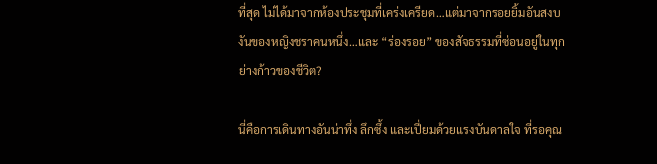ที่สุด ไม่ได้มาจากห้องประชุมที่เคร่งเครียด…แต่มาจากรอยยิ้มอันสงบงันของหญิงชราคนหนึ่ง…และ “ร่องรอย” ของสัจธรรมที่ซ่อนอยู่ในทุกย่างก้าวของชีวิต?

นี่คือการเดินทางอันน่าทึ่ง ลึกซึ้ง และเปี่ยมด้วยแรงบันดาลใจ ที่รอคุณ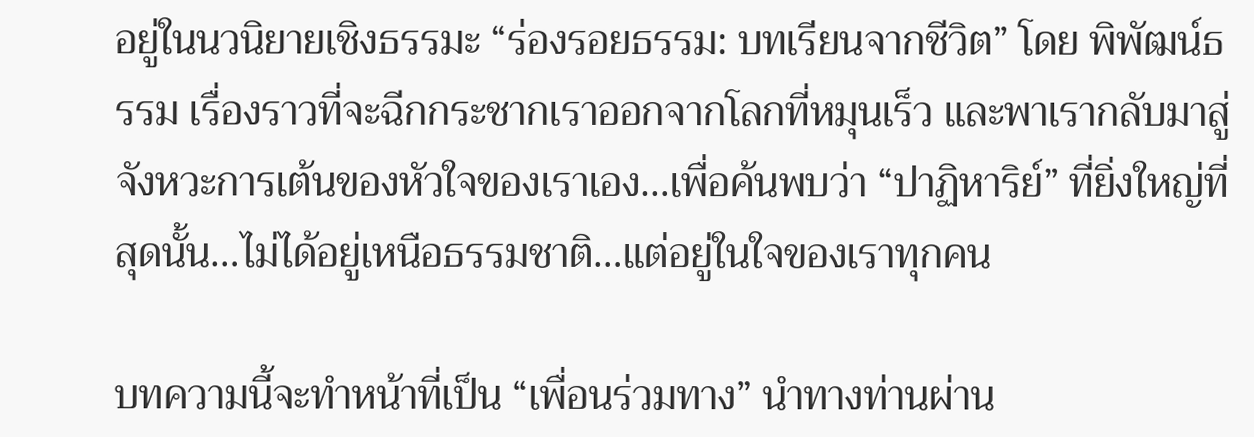อยู่ในนวนิยายเชิงธรรมะ “ร่องรอยธรรม: บทเรียนจากชีวิต” โดย พิพัฒน์ธรรม เรื่องราวที่จะฉีกกระชากเราออกจากโลกที่หมุนเร็ว และพาเรากลับมาสู่จังหวะการเต้นของหัวใจของเราเอง…เพื่อค้นพบว่า “ปาฏิหาริย์” ที่ยิ่งใหญ่ที่สุดนั้น…ไม่ได้อยู่เหนือธรรมชาติ…แต่อยู่ในใจของเราทุกคน

บทความนี้จะทำหน้าที่เป็น “เพื่อนร่วมทาง” นำทางท่านผ่าน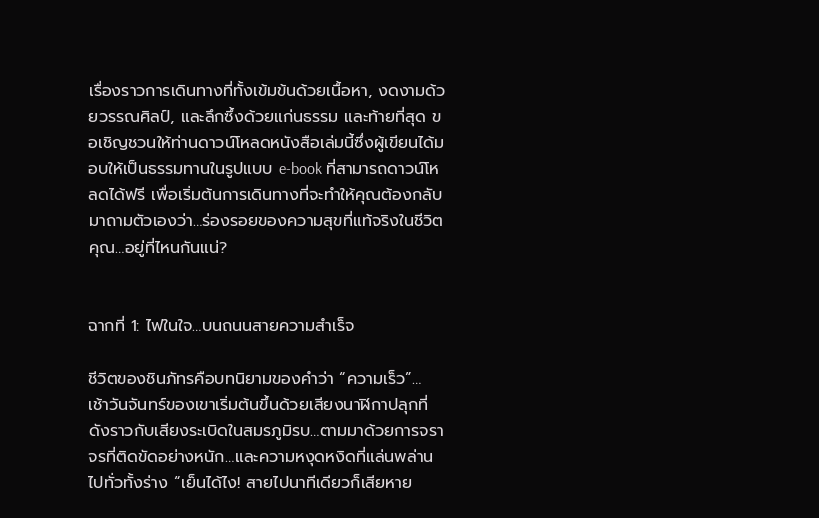เรื่องราวการเดินทางที่ทั้งเข้มข้นด้วยเนื้อหา, งดงามด้วยวรรณศิลป์, และลึกซึ้งด้วยแก่นธรรม และท้ายที่สุด ขอเชิญชวนให้ท่านดาวน์โหลดหนังสือเล่มนี้ซึ่งผู้เขียนได้มอบให้เป็นธรรมทานในรูปแบบ e-book ที่สามารถดาวน์โหลดได้ฟรี เพื่อเริ่มต้นการเดินทางที่จะทำให้คุณต้องกลับมาถามตัวเองว่า…ร่องรอยของความสุขที่แท้จริงในชีวิตคุณ…อยู่ที่ไหนกันแน่?


ฉากที่ 1: ไฟในใจ…บนถนนสายความสำเร็จ

ชีวิตของชินภัทรคือบทนิยามของคำว่า “ความเร็ว”… เช้าวันจันทร์ของเขาเริ่มต้นขึ้นด้วยเสียงนาฬิกาปลุกที่ดังราวกับเสียงระเบิดในสมรภูมิรบ…ตามมาด้วยการจราจรที่ติดขัดอย่างหนัก…และความหงุดหงิดที่แล่นพล่านไปทั่วทั้งร่าง “เย็นได้ไง! สายไปนาทีเดียวก็เสียหาย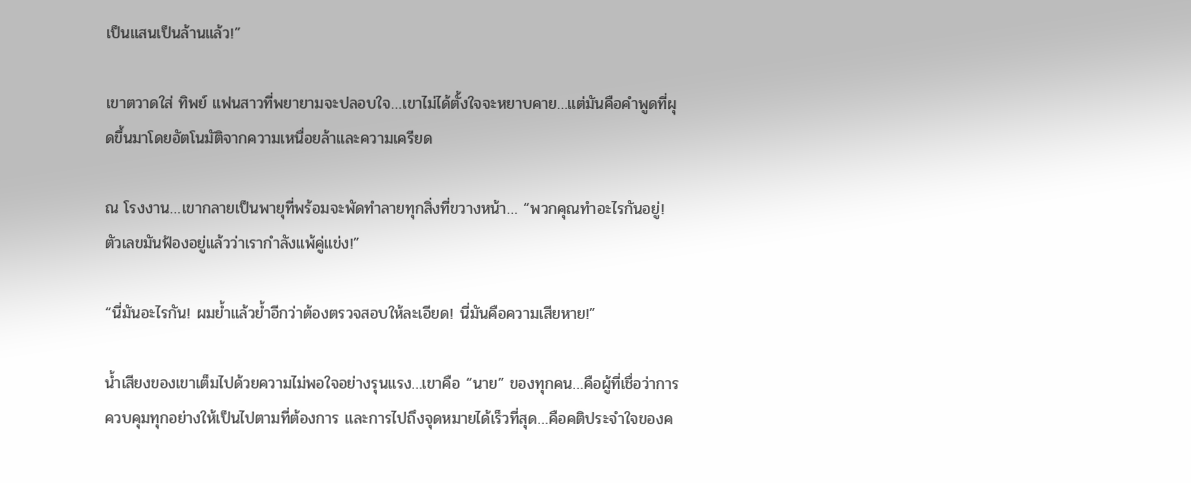เป็นแสนเป็นล้านแล้ว!”

เขาตวาดใส่ ทิพย์ แฟนสาวที่พยายามจะปลอบใจ…เขาไม่ได้ตั้งใจจะหยาบคาย…แต่มันคือคำพูดที่ผุดขึ้นมาโดยอัตโนมัติจากความเหนื่อยล้าและความเครียด

ณ โรงงาน…เขากลายเป็นพายุที่พร้อมจะพัดทำลายทุกสิ่งที่ขวางหน้า… “พวกคุณทำอะไรกันอยู่! ตัวเลขมันฟ้องอยู่แล้วว่าเรากำลังแพ้คู่แข่ง!”

“นี่มันอะไรกัน! ผมย้ำแล้วย้ำอีกว่าต้องตรวจสอบให้ละเอียด! นี่มันคือความเสียหาย!”

น้ำเสียงของเขาเต็มไปด้วยความไม่พอใจอย่างรุนแรง…เขาคือ “นาย” ของทุกคน…คือผู้ที่เชื่อว่าการควบคุมทุกอย่างให้เป็นไปตามที่ต้องการ และการไปถึงจุดหมายได้เร็วที่สุด…คือคติประจำใจของค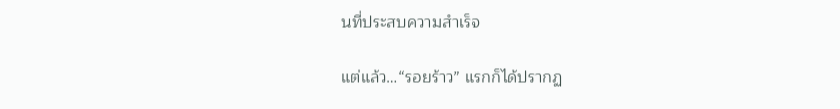นที่ประสบความสำเร็จ

แต่แล้ว…“รอยร้าว” แรกก็ได้ปรากฏ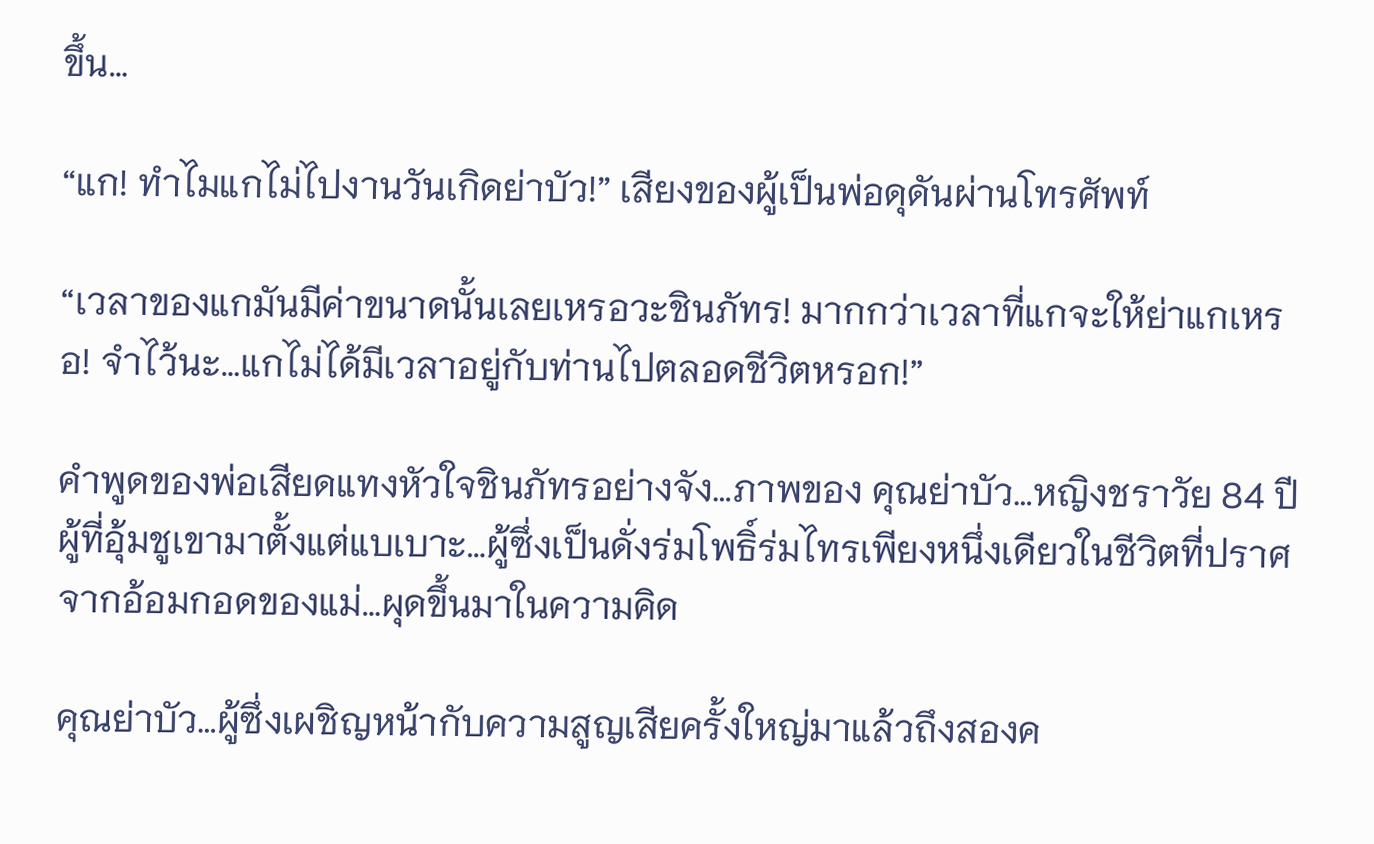ขึ้น…

“แก! ทำไมแกไม่ไปงานวันเกิดย่าบัว!” เสียงของผู้เป็นพ่อดุดันผ่านโทรศัพท์

“เวลาของแกมันมีค่าขนาดนั้นเลยเหรอวะชินภัทร! มากกว่าเวลาที่แกจะให้ย่าแกเหรอ! จำไว้นะ…แกไม่ได้มีเวลาอยู่กับท่านไปตลอดชีวิตหรอก!”

คำพูดของพ่อเสียดแทงหัวใจชินภัทรอย่างจัง…ภาพของ คุณย่าบัว…หญิงชราวัย 84 ปี ผู้ที่อุ้มชูเขามาตั้งแต่แบเบาะ…ผู้ซึ่งเป็นดั่งร่มโพธิ์ร่มไทรเพียงหนึ่งเดียวในชีวิตที่ปราศจากอ้อมกอดของแม่…ผุดขึ้นมาในความคิด

คุณย่าบัว…ผู้ซึ่งเผชิญหน้ากับความสูญเสียครั้งใหญ่มาแล้วถึงสองค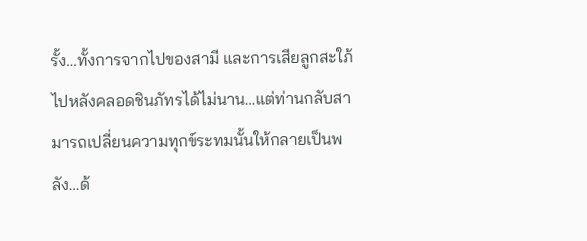รั้ง…ทั้งการจากไปของสามี และการเสียลูกสะใภ้ไปหลังคลอดชินภัทรได้ไม่นาน…แต่ท่านกลับสามารถเปลี่ยนความทุกข์ระทมนั้นให้กลายเป็นพลัง…ด้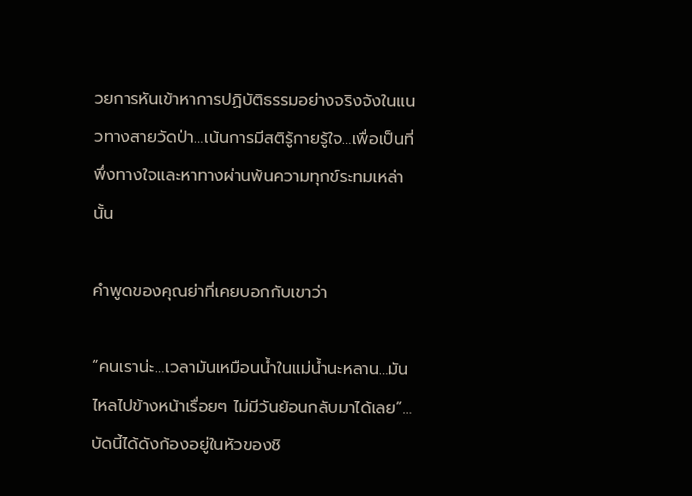วยการหันเข้าหาการปฏิบัติธรรมอย่างจริงจังในแนวทางสายวัดป่า…เน้นการมีสติรู้กายรู้ใจ…เพื่อเป็นที่พึ่งทางใจและหาทางผ่านพ้นความทุกข์ระทมเหล่านั้น

คำพูดของคุณย่าที่เคยบอกกับเขาว่า

“คนเราน่ะ…เวลามันเหมือนน้ำในแม่น้ำนะหลาน…มันไหลไปข้างหน้าเรื่อยๆ ไม่มีวันย้อนกลับมาได้เลย”…บัดนี้ได้ดังก้องอยู่ในหัวของชิ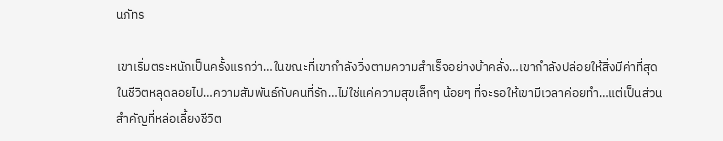นภัทร

เขาเริ่มตระหนักเป็นครั้งแรกว่า…ในขณะที่เขากำลังวิ่งตามความสำเร็จอย่างบ้าคลั่ง…เขากำลังปล่อยให้สิ่งมีค่าที่สุดในชีวิตหลุดลอยไป…ความสัมพันธ์กับคนที่รัก…ไม่ใช่แค่ความสุขเล็กๆ น้อยๆ ที่จะรอให้เขามีเวลาค่อยทำ…แต่เป็นส่วนสำคัญที่หล่อเลี้ยงชีวิต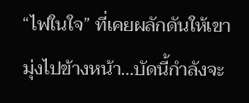“ไฟในใจ” ที่เคยผลักดันให้เขามุ่งไปข้างหน้า…บัดนี้กำลังจะ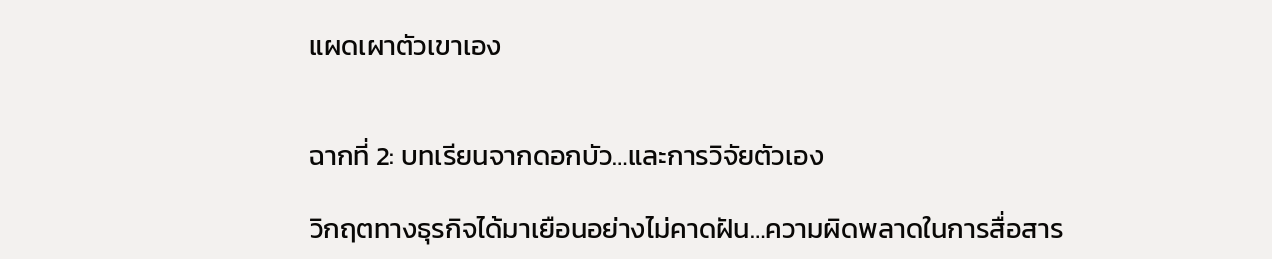แผดเผาตัวเขาเอง


ฉากที่ 2: บทเรียนจากดอกบัว…และการวิจัยตัวเอง

วิกฤตทางธุรกิจได้มาเยือนอย่างไม่คาดฝัน…ความผิดพลาดในการสื่อสาร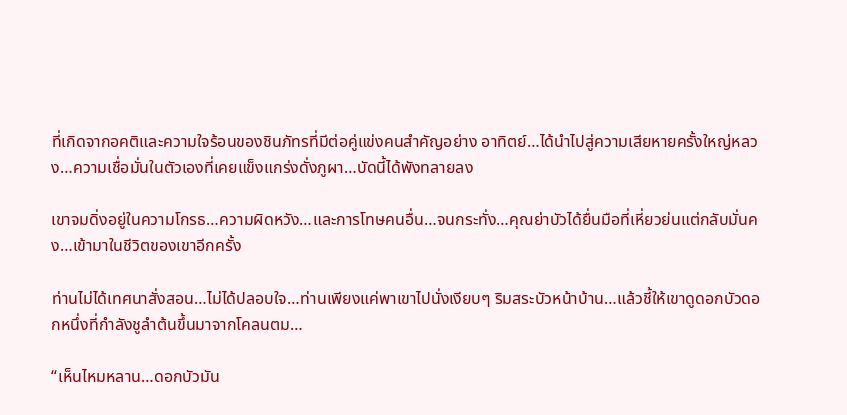ที่เกิดจากอคติและความใจร้อนของชินภัทรที่มีต่อคู่แข่งคนสำคัญอย่าง อาทิตย์…ได้นำไปสู่ความเสียหายครั้งใหญ่หลวง…ความเชื่อมั่นในตัวเองที่เคยแข็งแกร่งดั่งภูผา…บัดนี้ได้พังทลายลง

เขาจมดิ่งอยู่ในความโกรธ…ความผิดหวัง…และการโทษคนอื่น…จนกระทั่ง…คุณย่าบัวได้ยื่นมือที่เหี่ยวย่นแต่กลับมั่นคง…เข้ามาในชีวิตของเขาอีกครั้ง

ท่านไม่ได้เทศนาสั่งสอน…ไม่ได้ปลอบใจ…ท่านเพียงแค่พาเขาไปนั่งเงียบๆ ริมสระบัวหน้าบ้าน…แล้วชี้ให้เขาดูดอกบัวดอกหนึ่งที่กำลังชูลำต้นขึ้นมาจากโคลนตม…

“เห็นไหมหลาน…ดอกบัวมัน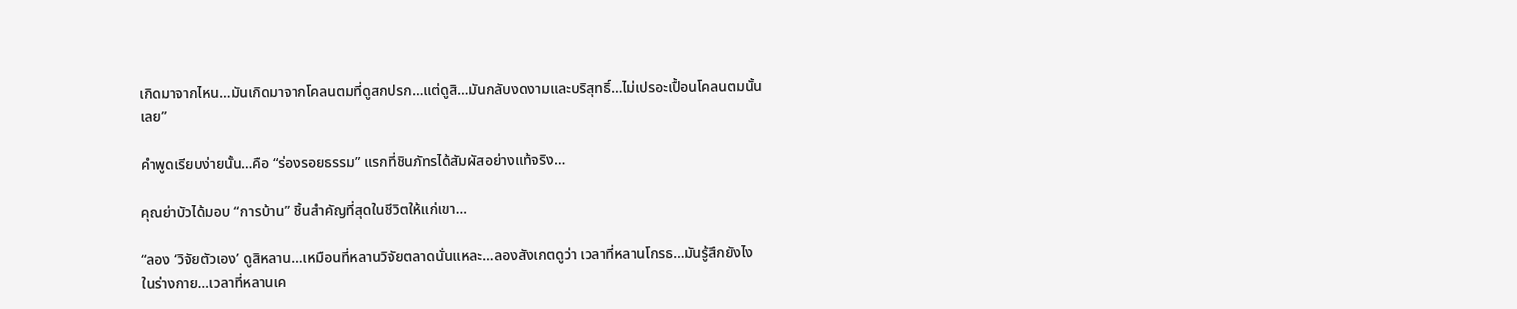เกิดมาจากไหน…มันเกิดมาจากโคลนตมที่ดูสกปรก…แต่ดูสิ…มันกลับงดงามและบริสุทธิ์…ไม่เปรอะเปื้อนโคลนตมนั้นเลย”

คำพูดเรียบง่ายนั้น…คือ “ร่องรอยธรรม” แรกที่ชินภัทรได้สัมผัสอย่างแท้จริง…

คุณย่าบัวได้มอบ “การบ้าน” ชิ้นสำคัญที่สุดในชีวิตให้แก่เขา…

“ลอง ‘วิจัยตัวเอง’ ดูสิหลาน…เหมือนที่หลานวิจัยตลาดนั่นแหละ…ลองสังเกตดูว่า เวลาที่หลานโกรธ…มันรู้สึกยังไงในร่างกาย…เวลาที่หลานเค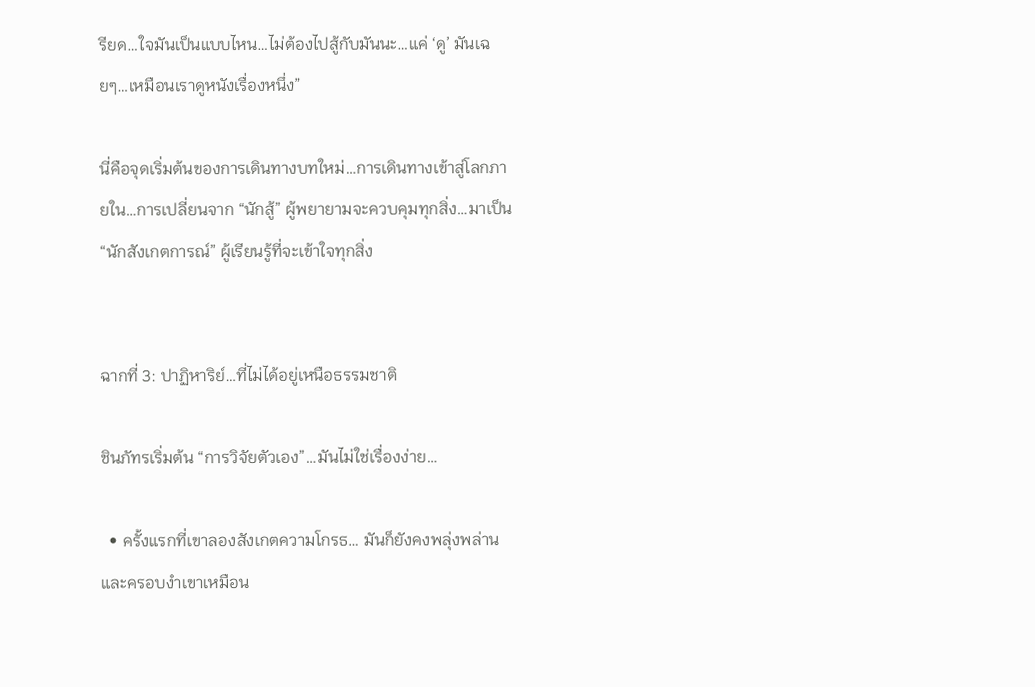รียด…ใจมันเป็นแบบไหน…ไม่ต้องไปสู้กับมันนะ…แค่ ‘ดู’ มันเฉยๆ…เหมือนเราดูหนังเรื่องหนึ่ง”

นี่คือจุดเริ่มต้นของการเดินทางบทใหม่…การเดินทางเข้าสู่โลกภายใน…การเปลี่ยนจาก “นักสู้” ผู้พยายามจะควบคุมทุกสิ่ง…มาเป็น “นักสังเกตการณ์” ผู้เรียนรู้ที่จะเข้าใจทุกสิ่ง


ฉากที่ 3: ปาฏิหาริย์…ที่ไม่ได้อยู่เหนือธรรมชาติ

ชินภัทรเริ่มต้น “การวิจัยตัวเอง”…มันไม่ใช่เรื่องง่าย…

  • ครั้งแรกที่เขาลองสังเกตความโกรธ… มันก็ยังคงพลุ่งพล่านและครอบงำเขาเหมือน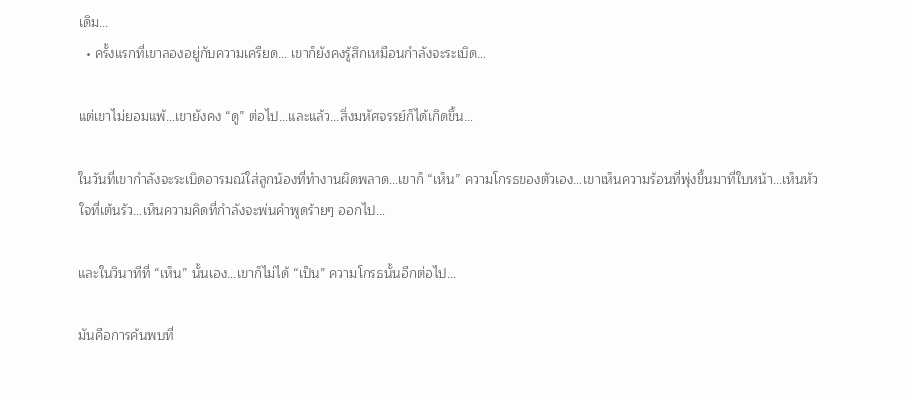เดิม…
  • ครั้งแรกที่เขาลองอยู่กับความเครียด… เขาก็ยังคงรู้สึกเหมือนกำลังจะระเบิด…

แต่เขาไม่ยอมแพ้…เขายังคง “ดู” ต่อไป…และแล้ว…สิ่งมหัศจรรย์ก็ได้เกิดขึ้น…

ในวันที่เขากำลังจะระเบิดอารมณ์ใส่ลูกน้องที่ทำงานผิดพลาด…เขาก็ “เห็น” ความโกรธของตัวเอง…เขาเห็นความร้อนที่พุ่งขึ้นมาที่ใบหน้า…เห็นหัวใจที่เต้นรัว…เห็นความคิดที่กำลังจะพ่นคำพูดร้ายๆ ออกไป…

และในวินาทีที่ “เห็น” นั้นเอง…เขาก็ไม่ได้ “เป็น” ความโกรธนั้นอีกต่อไป…

มันคือการค้นพบที่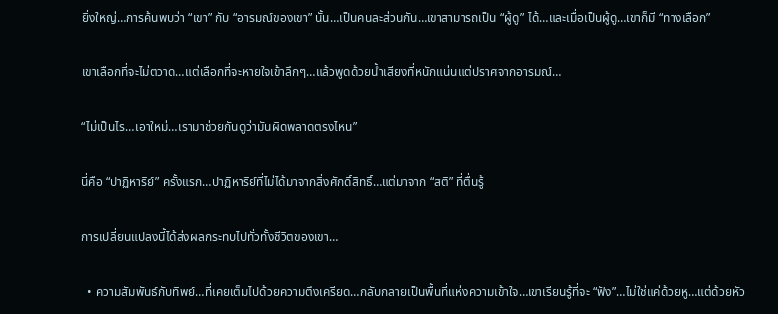ยิ่งใหญ่…การค้นพบว่า “เขา” กับ “อารมณ์ของเขา” นั้น…เป็นคนละส่วนกัน…เขาสามารถเป็น “ผู้ดู” ได้…และเมื่อเป็นผู้ดู…เขาก็มี “ทางเลือก”

เขาเลือกที่จะไม่ตวาด…แต่เลือกที่จะหายใจเข้าลึกๆ…แล้วพูดด้วยน้ำเสียงที่หนักแน่นแต่ปราศจากอารมณ์…

“ไม่เป็นไร…เอาใหม่…เรามาช่วยกันดูว่ามันผิดพลาดตรงไหน”

นี่คือ “ปาฏิหาริย์” ครั้งแรก…ปาฏิหาริย์ที่ไม่ได้มาจากสิ่งศักดิ์สิทธิ์…แต่มาจาก “สติ” ที่ตื่นรู้

การเปลี่ยนแปลงนี้ได้ส่งผลกระทบไปทั่วทั้งชีวิตของเขา…

  • ความสัมพันธ์กับทิพย์…ที่เคยเต็มไปด้วยความตึงเครียด…กลับกลายเป็นพื้นที่แห่งความเข้าใจ…เขาเรียนรู้ที่จะ “ฟัง”…ไม่ใช่แค่ด้วยหู…แต่ด้วยหัว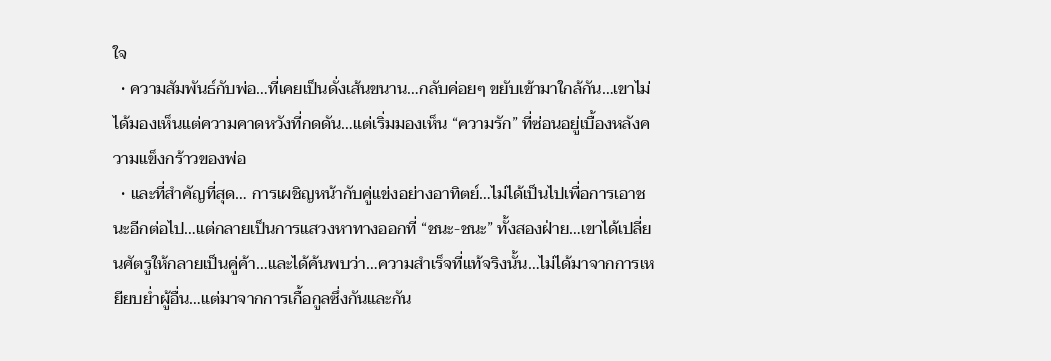ใจ
  • ความสัมพันธ์กับพ่อ…ที่เคยเป็นดั่งเส้นขนาน…กลับค่อยๆ ขยับเข้ามาใกล้กัน…เขาไม่ได้มองเห็นแต่ความคาดหวังที่กดดัน…แต่เริ่มมองเห็น “ความรัก” ที่ซ่อนอยู่เบื้องหลังความแข็งกร้าวของพ่อ
  • และที่สำคัญที่สุด… การเผชิญหน้ากับคู่แข่งอย่างอาทิตย์…ไม่ได้เป็นไปเพื่อการเอาชนะอีกต่อไป…แต่กลายเป็นการแสวงหาทางออกที่ “ชนะ-ชนะ” ทั้งสองฝ่าย…เขาได้เปลี่ยนศัตรูให้กลายเป็นคู่ค้า…และได้ค้นพบว่า…ความสำเร็จที่แท้จริงนั้น…ไม่ได้มาจากการเหยียบย่ำผู้อื่น…แต่มาจากการเกื้อกูลซึ่งกันและกัน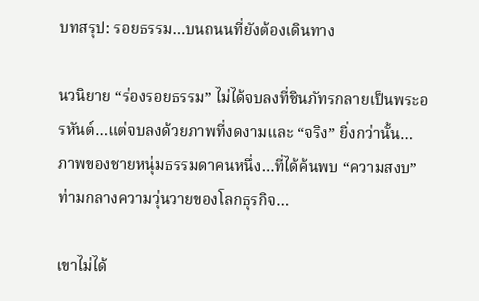บทสรุป: รอยธรรม…บนถนนที่ยังต้องเดินทาง

นวนิยาย “ร่องรอยธรรม” ไม่ได้จบลงที่ชินภัทรกลายเป็นพระอรหันต์…แต่จบลงด้วยภาพที่งดงามและ “จริง” ยิ่งกว่านั้น…ภาพของชายหนุ่มธรรมดาคนหนึ่ง…ที่ได้ค้นพบ “ความสงบ” ท่ามกลางความวุ่นวายของโลกธุรกิจ…

เขาไม่ได้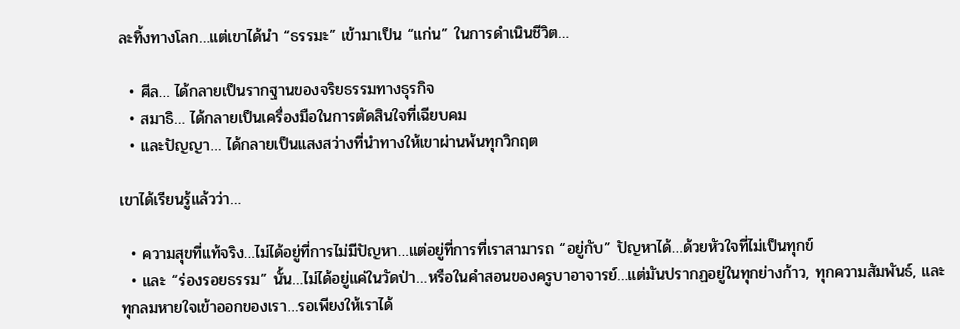ละทิ้งทางโลก…แต่เขาได้นำ “ธรรมะ” เข้ามาเป็น “แก่น” ในการดำเนินชีวิต…

  • ศีล… ได้กลายเป็นรากฐานของจริยธรรมทางธุรกิจ
  • สมาธิ… ได้กลายเป็นเครื่องมือในการตัดสินใจที่เฉียบคม
  • และปัญญา… ได้กลายเป็นแสงสว่างที่นำทางให้เขาผ่านพ้นทุกวิกฤต

เขาได้เรียนรู้แล้วว่า…

  • ความสุขที่แท้จริง…ไม่ได้อยู่ที่การไม่มีปัญหา…แต่อยู่ที่การที่เราสามารถ “อยู่กับ” ปัญหาได้…ด้วยหัวใจที่ไม่เป็นทุกข์
  • และ “ร่องรอยธรรม” นั้น…ไม่ได้อยู่แค่ในวัดป่า…หรือในคำสอนของครูบาอาจารย์…แต่มันปรากฏอยู่ในทุกย่างก้าว, ทุกความสัมพันธ์, และทุกลมหายใจเข้าออกของเรา…รอเพียงให้เราได้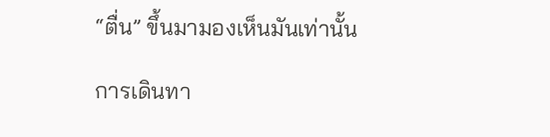“ตื่น” ขึ้นมามองเห็นมันเท่านั้น

การเดินทา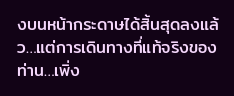งบนหน้ากระดาษได้สิ้นสุดลงแล้ว…แต่การเดินทางที่แท้จริงของท่าน…เพิ่ง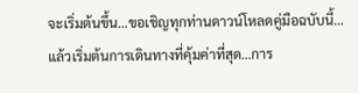จะเริ่มต้นขึ้น…ขอเชิญทุกท่านดาวน์โหลดคู่มือฉบับนี้…แล้วเริ่มต้นการเดินทางที่คุ้มค่าที่สุด…การ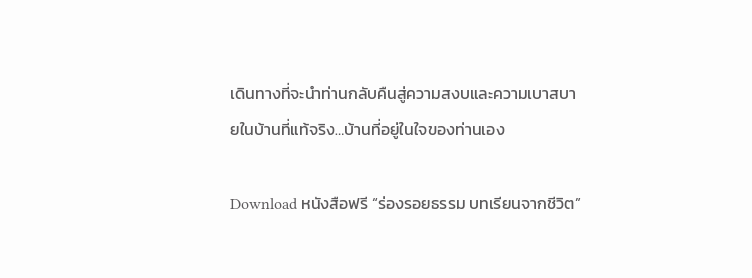เดินทางที่จะนำท่านกลับคืนสู่ความสงบและความเบาสบายในบ้านที่แท้จริง…บ้านที่อยู่ในใจของท่านเอง

Download หนังสือฟรี “ร่องรอยธรรม บทเรียนจากชีวิต”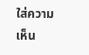ใส่ความเห็น